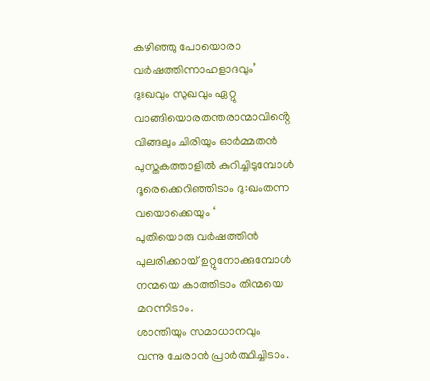കഴിഞ്ഞു പോയൊരാ
വർഷത്തിന്നാഹളാദവും’
ദുഃഖവും സുഖവും ഏറ്റു
വാങ്ങിയൊരതന്തരാന്മാവിൻ്റെ
വിങ്ങലും ചിരിയും ഓർമ്മതൻ
പുസ്തകത്താളിൽ കുറിച്ചിടുമ്പോൾ
ദൂരെക്കെറിഞ്ഞിടാം ദു:ഖംതന്ന
വയൊക്കെയും ‘
പുതിയൊരു വർഷത്തിൻ
പുലരിക്കായ് ഉറ്റുനോക്കുമ്പോൾ
നന്മയെ കാത്തിടാം തിന്മയെ
മറന്നിടാം.
ശാന്തിയും സമാധാനവും
വന്നു ചേരാൻ പ്രാർത്ഥിച്ചിടാം.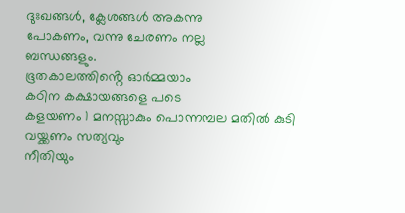ദുഃഖങ്ങൾ, ക്ലേശങ്ങൾ അകന്നു
പോകണം, വന്നു ചേരണം നല്ല
ബന്ധങ്ങളും.
ഭൂതകാലത്തിൻ്റെ ഓർമ്മയാം
കഠിന കക്ഷായങ്ങളെ പടെ
കളയണം 1 മനസ്സാകും പൊന്നമ്പല മതിൽ കുടി വയ്ക്കണം സത്യവും
നീതിയും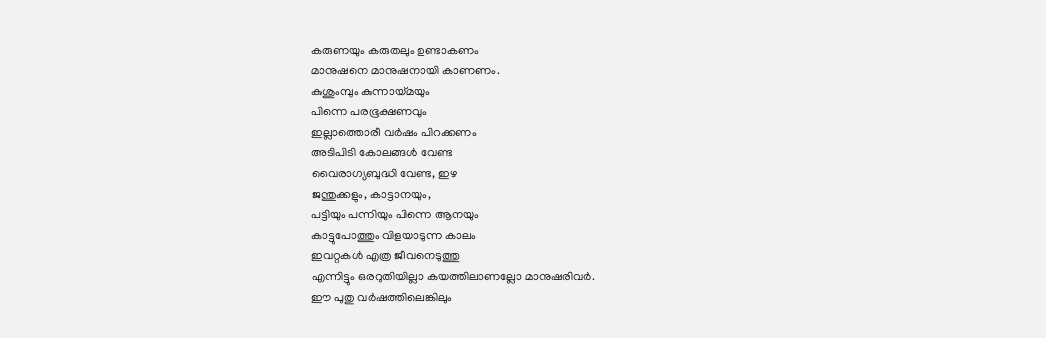കരുണയും കരുതലും ഉണ്ടാകണം
മാനുഷനെ മാനുഷനായി കാണണം.
കുശുംമ്പും കുന്നായ്മയും
പിന്നെ പരഭൂക്ഷണവും
ഇല്ലാത്തൊരീ വർഷം പിറക്കണം
അടിപിടി കോലങ്ങൾ വേണ്ട
വൈരാഗ്യബുദ്ധി വേണ്ട, ഇഴ
ജന്തുക്കളും, കാട്ടാനയും,
പട്ടിയും പന്നിയും പിന്നെ ആനയും
കാട്ടുപോത്തും വിളയാടുന്ന കാലം
ഇവറ്റകൾ എത്ര ജീവനെടുത്തു
എന്നിട്ടും ഒരറുതിയില്ലാ കയത്തിലാണല്ലോ മാനുഷരിവർ.
ഈ പുതു വർഷത്തിലെങ്കിലും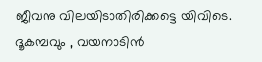ജീവനു വിലയിടാതിരിക്കട്ടെ യിവിടെ.
ദൂകമ്പവും , വയനാടിൻ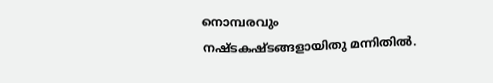നൊമ്പരവും
നഷ്ടകഷ്ടങ്ങളായിതു മന്നിതിൽ.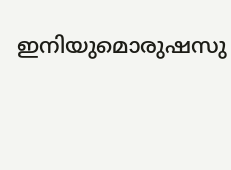ഇനിയുമൊരുഷസു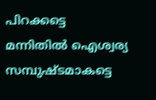പിറക്കട്ടെ
മന്നിതിൽ ഐശ്വര്യ സമ്പുഷ്ടമാകട്ടെ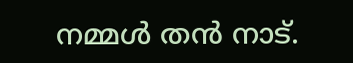നമ്മൾ തൻ നാട്.